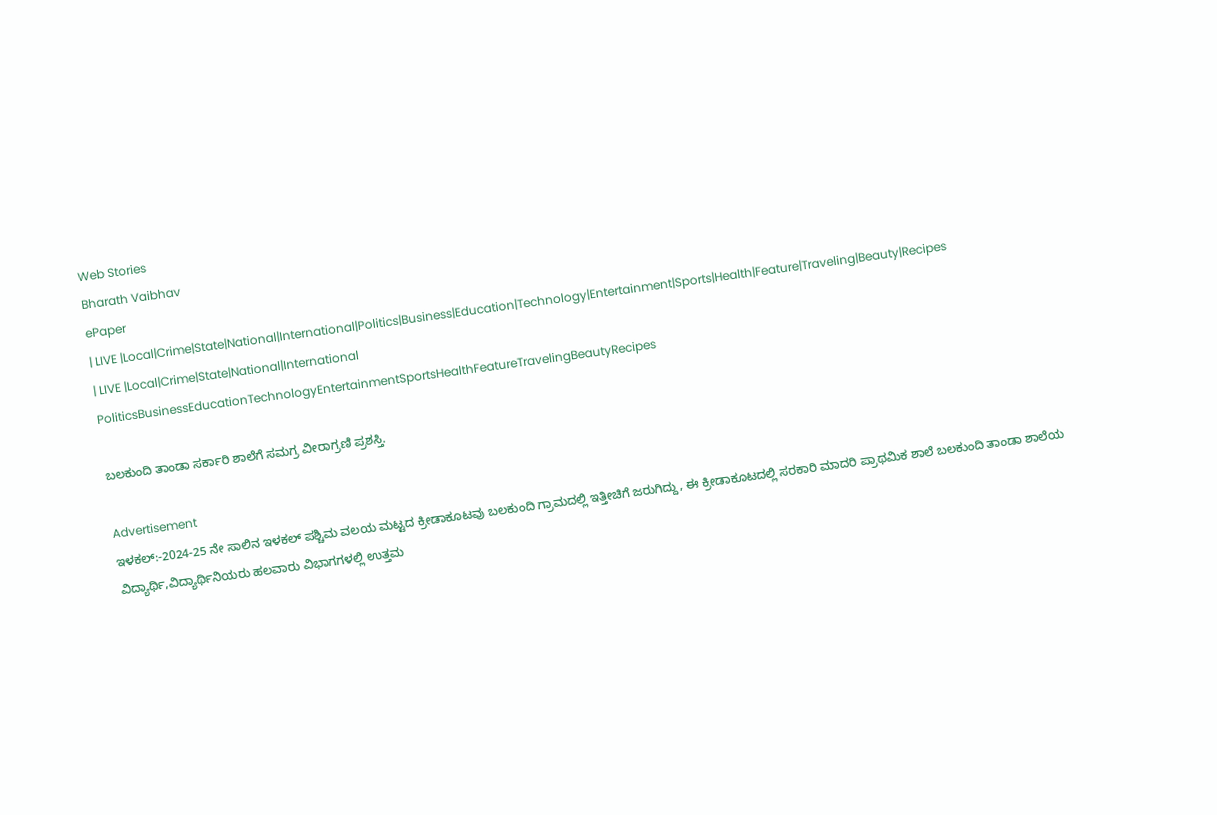Web Stories
Bharath Vaibhav
ePaper
| LIVE |Local|Crime|State|National|International|Politics|Business|Education|Technology|Entertainment|Sports|Health|Feature|Traveling|Beauty|Recipes
| LIVE |Local|Crime|State|National|International
PoliticsBusinessEducationTechnologyEntertainmentSportsHealthFeatureTravelingBeautyRecipes

ಬಲಕುಂದಿ ತಾಂಡಾ ಸರ್ಕಾರಿ ಶಾಲೆಗೆ ಸಮಗ್ರ ವೀರಾಗ್ರಣಿ ಪ್ರಶಸ್ತಿ.

Advertisement
ಇಳಕಲ್:-2024-25 ನೇ ಸಾಲಿನ ಇಳಕಲ್ ಪಶ್ಚಿಮ ವಲಯ ಮಟ್ಟದ ಕ್ರೀಡಾಕೂಟವು ಬಲಕುಂದಿ ಗ್ರಾಮದಲ್ಲಿ ಇತ್ತೀಚಿಗೆ ಜರುಗಿದ್ದು, ಈ ಕ್ರೀಡಾಕೂಟದಲ್ಲಿ ಸರಕಾರಿ ಮಾದರಿ ಪ್ರಾಥಮಿಕ ಶಾಲೆ ಬಲಕುಂದಿ ತಾಂಡಾ ಶಾಲೆಯ ವಿದ್ಯಾರ್ಥಿ,ವಿದ್ಯಾರ್ಥಿನಿಯರು ಹಲವಾರು ವಿಭಾಗಗಳಲ್ಲಿ ಉತ್ತಮ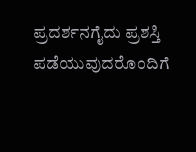ಪ್ರದರ್ಶನಗೈದು ಪ್ರಶಸ್ತಿ ಪಡೆಯುವುದರೊಂದಿಗೆ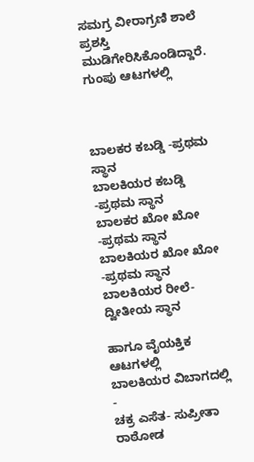ಸಮಗ್ರ ವೀರಾಗ್ರಣಿ ಶಾಲೆ ಪ್ರಶಸ್ತಿ ಮುಡಿಗೇರಿಸಿಕೊಂಡಿದ್ದಾರೆ.
ಗುಂಪು ಆಟಗಳಲ್ಲಿ



ಬಾಲಕರ ಕಬಡ್ಡಿ -ಪ್ರಥಮ ಸ್ಥಾನ
ಬಾಲಕಿಯರ ಕಬಡ್ಡಿ -ಪ್ರಥಮ ಸ್ಥಾನ
ಬಾಲಕರ ಖೋ ಖೋ -ಪ್ರಥಮ ಸ್ಥಾನ
ಬಾಲಕಿಯರ ಖೋ ಖೋ -ಪ್ರಥಮ ಸ್ಥಾನ
ಬಾಲಕಿಯರ ರೀಲೆ-ದ್ವೀತೀಯ ಸ್ಥಾನ

ಹಾಗೂ ವೈಯಕ್ತಿಕ ಆಟಗಳಲ್ಲಿ
ಬಾಲಕಿಯರ ವಿಬಾಗದಲ್ಲಿ -
ಚಕ್ರ ಎಸೆತ- ಸುಪ್ರೀತಾ ರಾಠೋಡ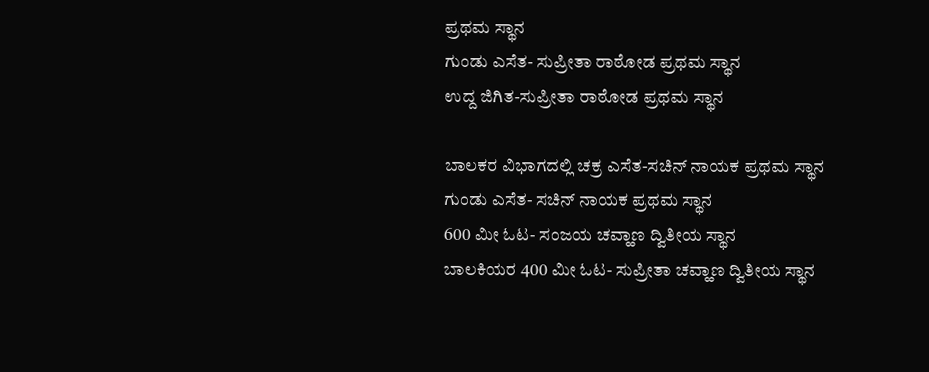ಪ್ರಥಮ ಸ್ಥಾನ
ಗುಂಡು ಎಸೆತ- ಸುಪ್ರೀತಾ ರಾಠೋಡ ಪ್ರಥಮ ಸ್ಥಾನ
ಉದ್ದ ಜಿಗಿತ-ಸುಪ್ರೀತಾ ರಾಠೋಡ ಪ್ರಥಮ ಸ್ಥಾನ

ಬಾಲಕರ ವಿಭಾಗದಲ್ಲಿ ಚಕ್ರ ಎಸೆತ-ಸಚಿನ್ ನಾಯಕ ಪ್ರಥಮ ಸ್ಥಾನ
ಗುಂಡು ಎಸೆತ- ಸಚಿನ್ ನಾಯಕ ಪ್ರಥಮ ಸ್ಥಾನ
600 ಮೀ ಓಟ- ಸಂಜಯ ಚವ್ಹಾಣ ದ್ವಿತೀಯ ಸ್ಥಾನ
ಬಾಲಕಿಯರ 400 ಮೀ ಓಟ- ಸುಪ್ರೀತಾ ಚವ್ಹಾಣ ದ್ವಿತೀಯ ಸ್ಥಾನ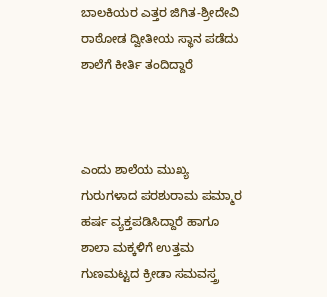ಬಾಲಕಿಯರ ಎತ್ತರ ಜಿಗಿತ-ಶ್ರೀದೇವಿ ರಾಠೋಡ ದ್ವೀತೀಯ ಸ್ಥಾನ ಪಡೆದು ಶಾಲೆಗೆ ಕೀರ್ತಿ ತಂದಿದ್ದಾರೆ



ಎಂದು ಶಾಲೆಯ ಮುಖ್ಯ ಗುರುಗಳಾದ ಪರಶುರಾಮ ಪಮ್ಮಾರ ಹರ್ಷ ವ್ಯಕ್ತಪಡಿಸಿದ್ದಾರೆ ಹಾಗೂ ಶಾಲಾ ಮಕ್ಕಳಿಗೆ ಉತ್ತಮ ಗುಣಮಟ್ಟದ ಕ್ರೀಡಾ ಸಮವಸ್ತ್ರ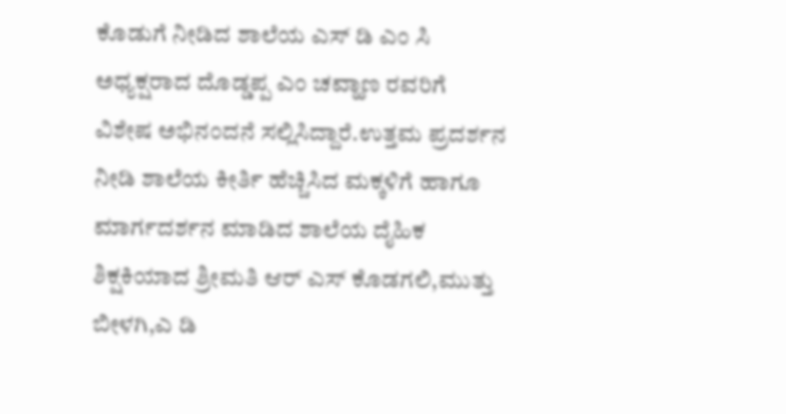ಕೊಡುಗೆ ನೀಡಿದ ಶಾಲೆಯ ಎಸ್ ಡಿ ಎಂ ಸಿ ಅಧ್ಯಕ್ಷರಾದ ದೊಡ್ಡಪ್ಪ ಎಂ ಚವ್ಹಾಣ ರವರಿಗೆ ವಿಶೇಷ ಅಭಿನಂದನೆ ಸಲ್ಲಿಸಿದ್ದಾರೆ.ಉತ್ತಮ ಪ್ರದರ್ಶನ ನೀಡಿ ಶಾಲೆಯ ಕೀರ್ತಿ ಹೆಚ್ಚಿಸಿದ ಮಕ್ಕಳಿಗೆ ಹಾಗೂ ಮಾರ್ಗದರ್ಶನ ಮಾಡಿದ ಶಾಲೆಯ ದೈಹಿಕ ಶಿಕ್ಷಕಿಯಾದ ಶ್ರೀಮತಿ ಆರ್ ಎಸ್ ಕೊಡಗಲಿ,ಮುತ್ತು ಬೀಳಗಿ,ಎ ಡಿ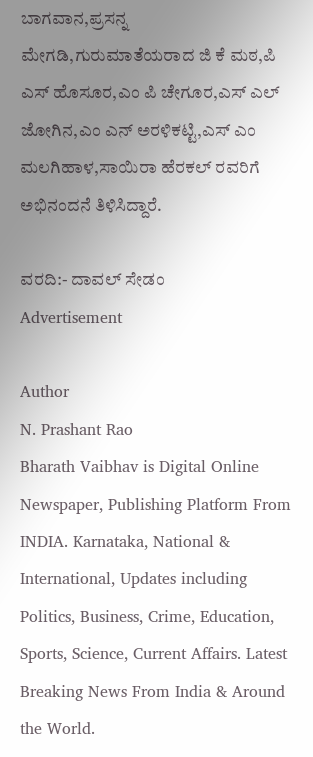ಬಾಗವಾನ,ಪ್ರಸನ್ನ ಮೇಗಡಿ,ಗುರುಮಾತೆಯರಾದ ಜಿ ಕೆ ಮಠ,ಪಿ ಎಸ್ ಹೊಸೂರ,ಎಂ ಪಿ ಚೇಗೂರ,ಎಸ್ ಎಲ್ ಜೋಗಿನ,ಎಂ ಎನ್ ಅರಳಿಕಟ್ಟಿ,ಎಸ್ ಎಂ ಮಲಗಿಹಾಳ,ಸಾಯಿರಾ ಹೆರಕಲ್ ರವರಿಗೆ ಅಭಿನಂದನೆ ತಿಳಿಸಿದ್ದಾರೆ.

ವರದಿ:- ದಾವಲ್ ಸೇಡಂ
Advertisement

Author
N. Prashant Rao
Bharath Vaibhav is Digital Online Newspaper, Publishing Platform From INDIA. Karnataka, National & International, Updates including Politics, Business, Crime, Education, Sports, Science, Current Affairs. Latest Breaking News From India & Around the World.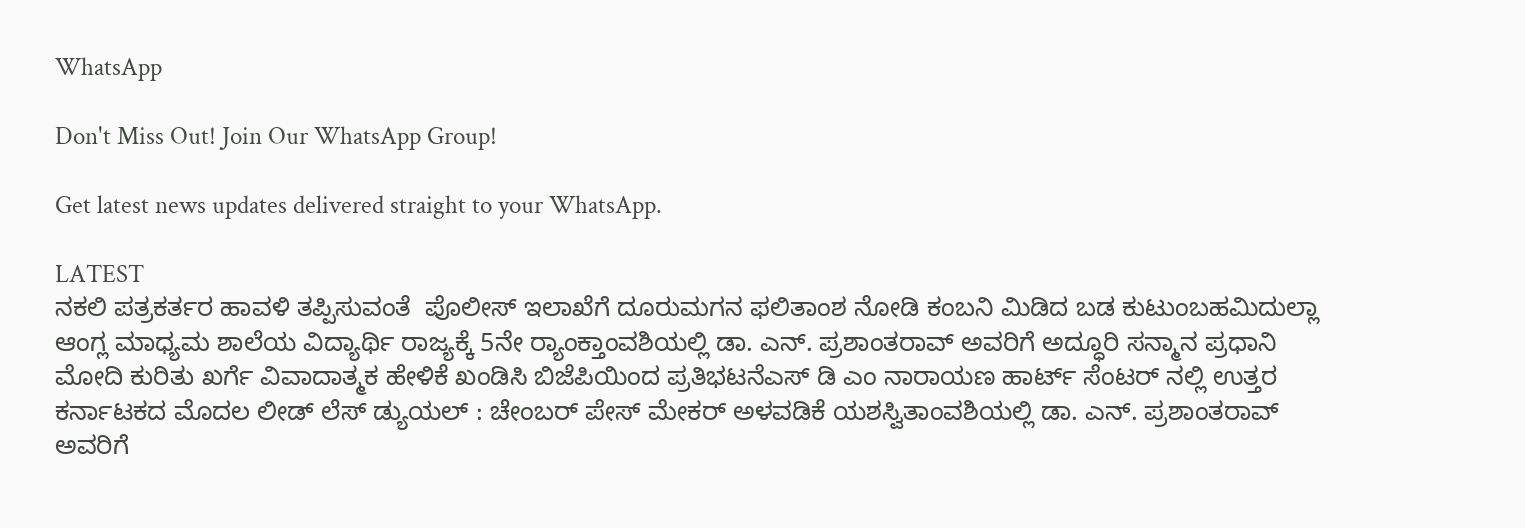WhatsApp

Don't Miss Out! Join Our WhatsApp Group!

Get latest news updates delivered straight to your WhatsApp.

LATEST
ನಕಲಿ ಪತ್ರಕರ್ತರ ಹಾವಳಿ ತಪ್ಪಿಸುವಂತೆ  ಪೊಲೀಸ್ ಇಲಾಖೆಗೆ ದೂರುಮಗನ ಫಲಿತಾಂಶ ನೋಡಿ ಕಂಬನಿ ಮಿಡಿದ ಬಡ ಕುಟುಂಬಹಮಿದುಲ್ಲಾ ಆಂಗ್ಲ ಮಾಧ್ಯಮ ಶಾಲೆಯ ವಿದ್ಯಾರ್ಥಿ ರಾಜ್ಯಕ್ಕೆ 5ನೇ ರ್‍ಯಾಂಕ್ತಾಂವಶಿಯಲ್ಲಿ ಡಾ. ಎನ್. ಪ್ರಶಾಂತರಾವ್ ಅವರಿಗೆ ಅದ್ಧೂರಿ ಸನ್ಮಾನ ಪ್ರಧಾನಿ ಮೋದಿ ಕುರಿತು ಖರ್ಗೆ ವಿವಾದಾತ್ಮಕ ಹೇಳಿಕೆ ಖಂಡಿಸಿ ಬಿಜೆಪಿಯಿಂದ ಪ್ರತಿಭಟನೆಎಸ್ ಡಿ ಎಂ ನಾರಾಯಣ ಹಾರ್ಟ್ ಸೆಂಟರ್ ನಲ್ಲಿ ಉತ್ತರ ಕರ್ನಾಟಕದ ಮೊದಲ ಲೀಡ್ ಲೆಸ್ ಡ್ಯುಯಲ್ : ಚೇಂಬರ್ ಪೇಸ್ ಮೇಕರ್ ಅಳವಡಿಕೆ ಯಶಸ್ವಿತಾಂವಶಿಯಲ್ಲಿ ಡಾ. ಎನ್. ಪ್ರಶಾಂತರಾವ್ ಅವರಿಗೆ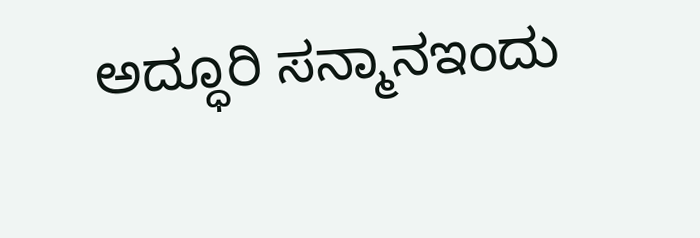ಅದ್ಧೂರಿ ಸನ್ಮಾನಇಂದು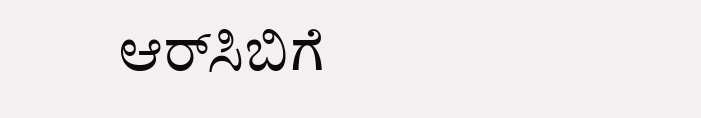ಆರ್‌ಸಿಬಿಗೆ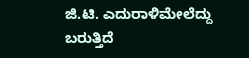ಜಿ.ಟಿ. ಎದುರಾಳಿಮೇಲೆದ್ದು ಬರುತ್ತಿದೆ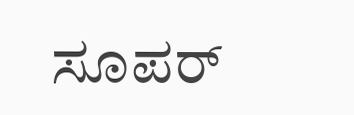ಸೂಪರ್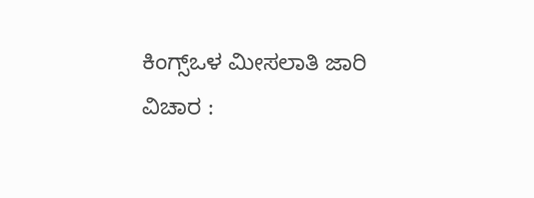ಕಿಂಗ್ಸ್ಒಳ ಮೀಸಲಾತಿ ಜಾರಿ ವಿಚಾರ :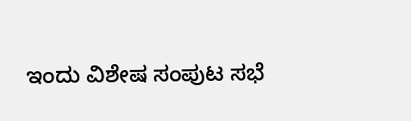ಇಂದು ವಿಶೇಷ ಸಂಪುಟ ಸಭೆ